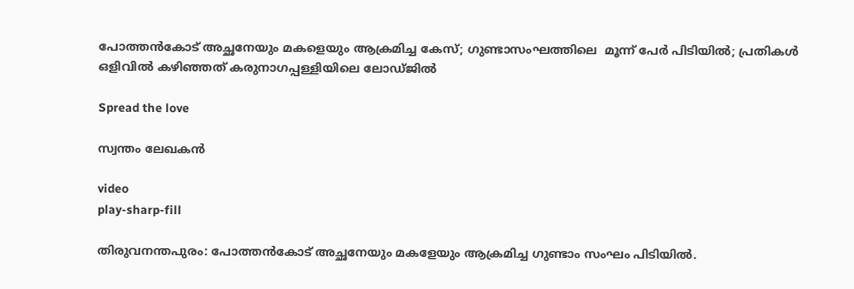പോത്തന്‍കോട് അച്ഛനേയും മകളെയും ആക്രമിച്ച കേസ്; ഗുണ്ടാസംഘത്തിലെ  മൂന്ന് പേർ പിടിയിൽ; പ്രതികള്‍ ഒളിവില്‍ കഴിഞ്ഞത് കരുനാഗപ്പള്ളിയിലെ ലോഡ്ജില്‍

Spread the love

സ്വന്തം ലേഖകൻ

video
play-sharp-fill

തിരുവനന്തപുരം: പോത്തന്‍കോട് അച്ഛനേയും മകളേയും ആക്രമിച്ച ഗുണ്ടാം സംഘം പിടിയില്‍.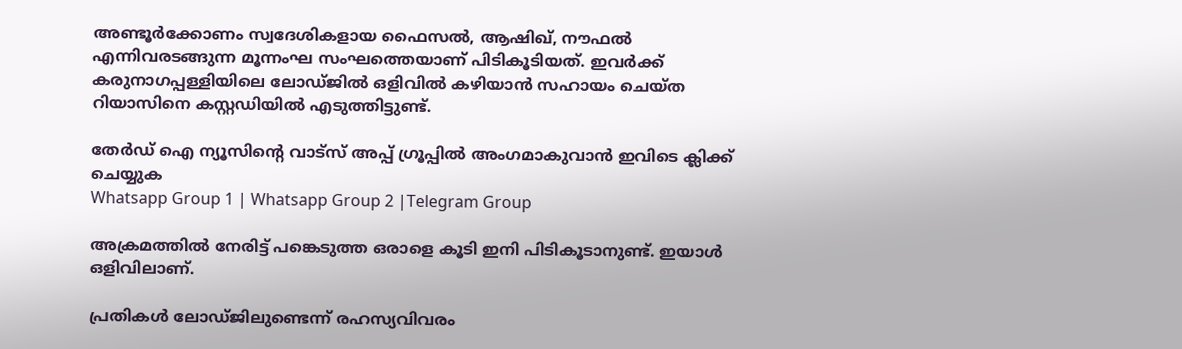അണ്ടൂര്‍ക്കോണം സ്വദേശികളായ ഫൈസല്‍, ആഷിഖ്, നൗഫല്‍ എന്നിവരടങ്ങുന്ന മൂന്നംഘ സംഘത്തെയാണ് പിടികൂടിയത്. ഇവര്‍ക്ക് കരുനാഗപ്പള്ളിയിലെ ലോഡ്ജില്‍ ഒളിവില്‍ കഴിയാന്‍ സഹായം ചെയ്ത റിയാസിനെ കസ്റ്റഡിയില്‍ എടുത്തിട്ടുണ്ട്.

തേർഡ് ഐ ന്യൂസിന്റെ വാട്സ് അപ്പ് ഗ്രൂപ്പിൽ അംഗമാകുവാൻ ഇവിടെ ക്ലിക്ക് ചെയ്യുക
Whatsapp Group 1 | Whatsapp Group 2 |Telegram Group

അക്രമത്തില്‍ നേരിട്ട് പങ്കെടുത്ത ഒരാളെ കൂടി ഇനി പിടികൂടാനുണ്ട്. ഇയാള്‍ ഒളിവിലാണ്.

പ്രതികള്‍ ലോഡ്ജിലുണ്ടെന്ന് രഹസ്യവിവരം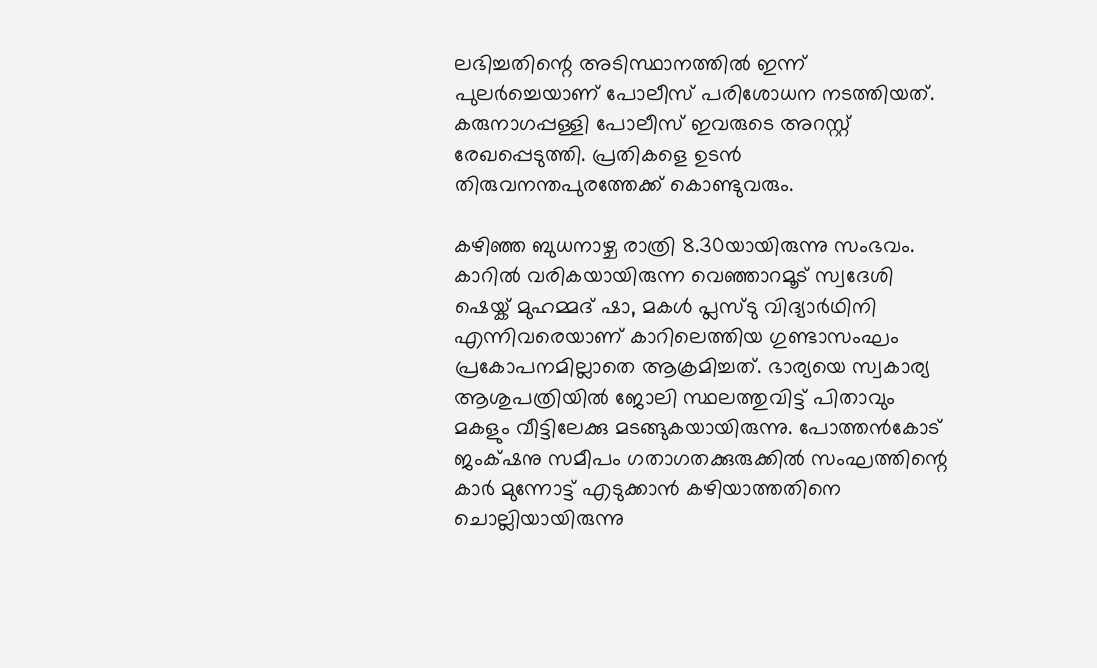ലഭിച്ചതിന്റെ അടിസ്ഥാനത്തില്‍ ഇന്ന് പുലര്‍ച്ചെയാണ് പോലീസ് പരിശോധന നടത്തിയത്. കരുനാഗപ്പള്ളി പോലീസ് ഇവരുടെ അറസ്റ്റ് രേഖപ്പെടുത്തി. പ്രതികളെ ഉടന്‍ തിരുവനന്തപുരത്തേക്ക് കൊണ്ടുവരും.

കഴിഞ്ഞ ബുധനാഴ്ച രാത്രി 8.30യായിരുന്നു സംഭവം. കാറില്‍ വരികയായിരുന്ന വെഞ്ഞാറമൂട് സ്വദേശി ഷെയ്ക് മുഹമ്മദ് ഷാ, മകള്‍ പ്ലസ്ടു വിദ്യാര്‍ഥിനി എന്നിവരെയാണ് കാറിലെത്തിയ ഗുണ്ടാസംഘം പ്രകോപനമില്ലാതെ ആക്രമിച്ചത്. ഭാര്യയെ സ്വകാര്യ ആശുപത്രിയില്‍ ജോലി സ്ഥലത്തുവിട്ട് പിതാവും മകളും വീട്ടിലേക്കു മടങ്ങുകയായിരുന്നു. പോത്തന്‍കോട് ജംക്‌ഷനു സമീപം ‍ഗതാഗതക്കുരുക്കില്‍ സംഘത്തിന്റെ കാര്‍ മുന്നോട്ട് എടുക്കാന്‍ ‍കഴിയാത്തതിനെ ചൊല്ലിയായിരുന്നു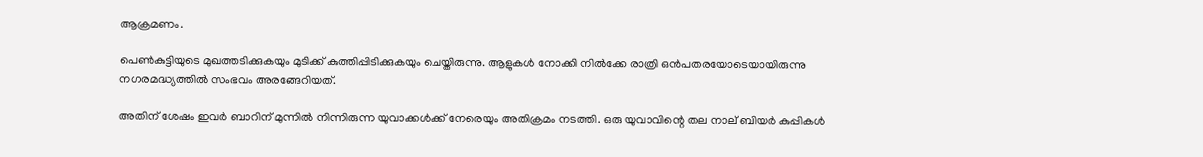ആക്രമണം.

പെണ്‍കുട്ടിയുടെ മുഖത്തടിക്കുകയും മുടിക്ക് കുത്തിപ്പിടിക്കുകയും ചെയ്തിരുന്നു. ആളുകള്‍ നോക്കി നില്‍ക്കേ രാത്രി ഒന്‍പതരയോടെയായിരുന്നു നഗരമദ്ധ്യത്തില്‍ സംഭവം അരങ്ങേറിയത്.

അതിന് ശേഷം ഇവര്‍ ബാറിന് മുന്നില്‍ നിന്നിരുന്ന യുവാക്കള്‍ക്ക് നേരെയും അതിക്രമം നടത്തി. ഒരു യുവാവിന്റെ തല നാല് ബിയര്‍ കുപ്പികള്‍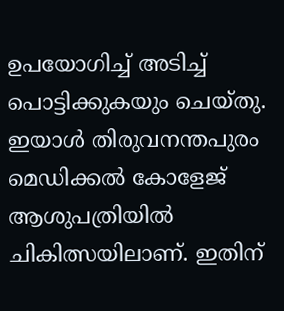ഉപയോഗിച്ച് അടിച്ച്‌ പൊട്ടിക്കുകയും ചെയ്തു. ഇയാള്‍ തിരുവനന്തപുരം മെഡിക്കല്‍ കോളേജ് ആശുപത്രിയില്‍ ചികിത്സയിലാണ്. ഇതിന്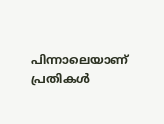പിന്നാലെയാണ് പ്രതികള്‍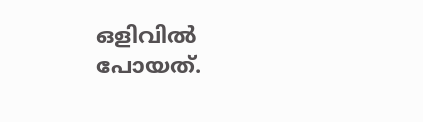ഒളിവില്‍ പോയത്.